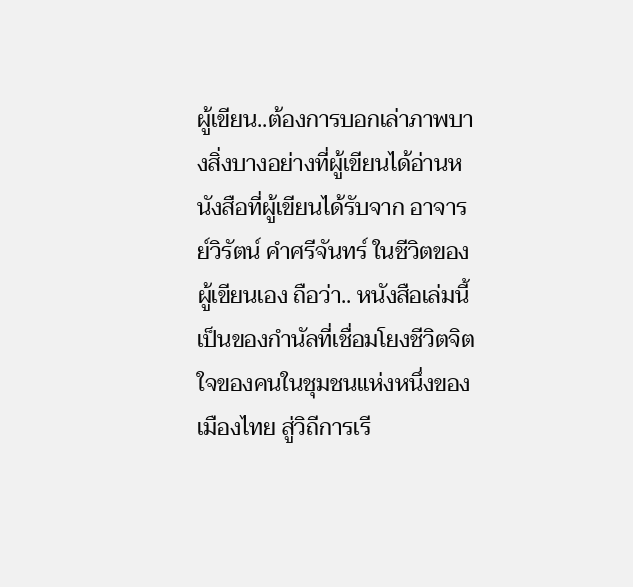ผู้เขียน..ต้องการบอกเล่าภาพบางสิ่งบางอย่างที่ผู้เขียนได้อ่านหนังสือที่ผู้เขียนได้รับจาก อาจารย์วิรัตน์ คำศรีจันทร์ ในชีวิตของผู้เขียนเอง ถือว่า.. หนังสือเล่มนี้เป็นของกำนัลที่เชื่อมโยงชีวิตจิตใจของคนในชุมชนแห่งหนึ่งของเมืองไทย สู่วิถีการเรี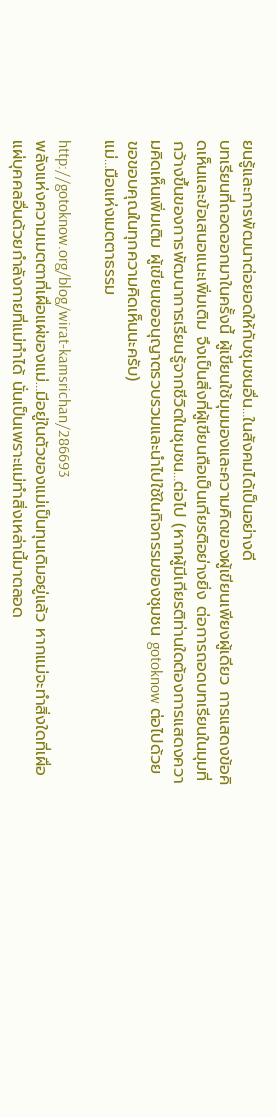ยนรู้และการพัฒนาต่อยอดให้กับชุมชนอื่น…ในสังคมได้เป็นอย่างดี
บทเรียนที่ถอดออกมาในครั้งนี้ ผู้เขียนใช้มุมมองและความคิดของผู้เขียนเพียงผู้เดียว การแสดงข้อคิดเห็นและข้อเสนอแนะเพิ่มเติม จึงเป็นสิ่งที่ผู้เขียนถือเป็นเกียรติอย่างยิ่ง ต่อการถอดบทเรียนในมุมที่กว้างขึ้นของการพัฒนาการเรียนรู้จากชีวิตในชุมชน…ต่อไป (หากผู้มีเกียรติท่านใดต้องการแสดงความคิดเห็นเพิ่มเติม ผู้เขียนขออนุญาตรวบรวมและนำไปใช้ในกิจกรรมของชุมชน gotoknow ต่อไปด้วย ขอขอบคุณในทุกความคิดเห็นนะครับ)
แม่…มือแห่งเมตตาธรรม

http://gotoknow.org/blog/wirat-kamsrichan/286693
พลังแห่งความเมตตาที่เผื่อแผ่ของแม่…มีอยู่ในตัวของแม่เป็นทุนเดิมอยู่แล้ว หากแม่จะทำสิ่งใดที่เผื่อแผ่บุคคลอื่นด้วยกำลังกายที่แม่ทำได้ นั่นเป็นเพราะแม่ทำสิ่งเหล่านี้มาตลอด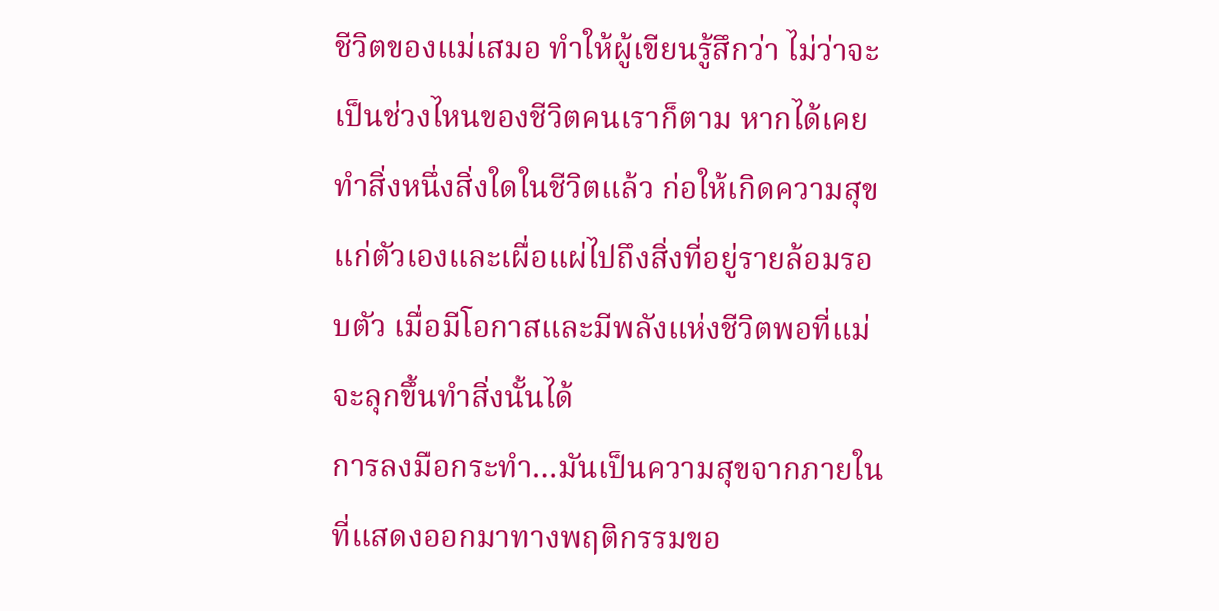ชีวิตของแม่เสมอ ทำให้ผู้เขียนรู้สึกว่า ไม่ว่าจะเป็นช่วงไหนของชีวิตคนเราก็ตาม หากได้เคยทำสิ่งหนึ่งสิ่งใดในชีวิตแล้ว ก่อให้เกิดความสุขแก่ตัวเองและเผื่อแผ่ไปถึงสิ่งที่อยู่รายล้อมรอบตัว เมื่อมีโอกาสและมีพลังแห่งชีวิตพอที่แม่จะลุกขึ้นทำสิ่งนั้นได้
การลงมือกระทำ…มันเป็นความสุขจากภายใน ที่แสดงออกมาทางพฤติกรรมขอ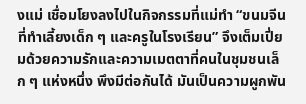งแม่ เชื่อมโยงลงไปในกิจกรรมที่แม่ทำ “ขนมจีนที่ทำเลี้ยงเด็ก ๆ และครูในโรงเรียน” จึงเต็มเปี่ยมด้วยความรักและความเมตตาที่คนในชุมชนเล็ก ๆ แห่งหนึ่ง พึงมีต่อกันได้ มันเป็นความผูกพัน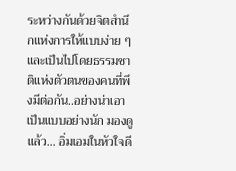ระหว่างกันด้วยจิตสำนึกแห่งการให้แบบง่าย ๆ และเป็นไปโดยธรรมชาติแห่งตัวตนของคนที่พึงมีต่อกัน..อย่างน่าเอาเป็นแบบอย่างนัก มองดูแล้ว… อิ่มเอมในหัวใจดี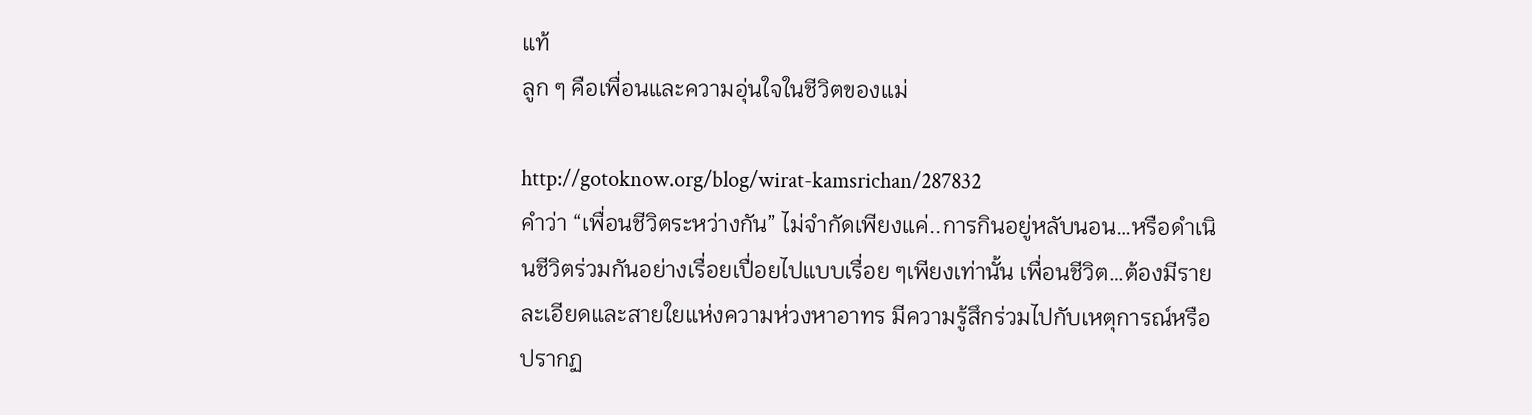แท้
ลูก ๆ คือเพื่อนและความอุ่นใจในชีวิตของแม่

http://gotoknow.org/blog/wirat-kamsrichan/287832
คำว่า “เพื่อนชีวิตระหว่างกัน” ไม่จำกัดเพียงแค่..การกินอยู่หลับนอน…หรือดำเนินชีวิตร่วมกันอย่างเรื่อยเปื่อยไปแบบเรื่อย ๆเพียงเท่านั้น เพื่อนชีวิต…ต้องมีรายละเอียดและสายใยแห่งความห่วงหาอาทร มีความรู้สึกร่วมไปกับเหตุการณ์หรือปรากฏ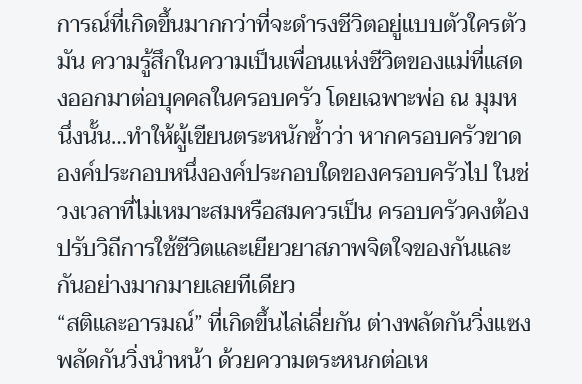การณ์ที่เกิดขึ้นมากกว่าที่จะดำรงชีวิตอยู่แบบตัวใครตัวมัน ความรู้สึกในความเป็นเพื่อนแห่งชีวิตของแม่ที่แสดงออกมาต่อบุคคลในครอบครัว โดยเฉพาะพ่อ ณ มุมหนึ่งนั้น…ทำให้ผู้เขียนตระหนักซ้ำว่า หากครอบครัวขาดองค์ประกอบหนึ่งองค์ประกอบใดของครอบครัวไป ในช่วงเวลาที่ไม่เหมาะสมหรือสมควรเป็น ครอบครัวคงต้องปรับวิถีการใช้ชีวิตและเยียวยาสภาพจิตใจของกันและกันอย่างมากมายเลยทีเดียว
“สติและอารมณ์” ที่เกิดขึ้นไล่เลี่ยกัน ต่างพลัดกันวิ่งแซง พลัดกันวิ่งนำหน้า ด้วยความตระหนกต่อเห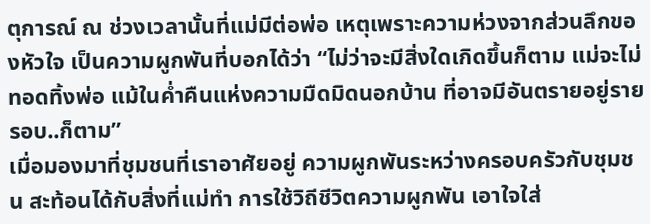ตุการณ์ ณ ช่วงเวลานั้นที่แม่มีต่อพ่อ เหตุเพราะความห่วงจากส่วนลึกของหัวใจ เป็นความผูกพันที่บอกได้ว่า “ไม่ว่าจะมีสิ่งใดเกิดขึ้นก็ตาม แม่จะไม่ทอดทิ้งพ่อ แม้ในค่ำคืนแห่งความมืดมิดนอกบ้าน ที่อาจมีอันตรายอยู่รายรอบ..ก็ตาม”
เมื่อมองมาที่ชุมชนที่เราอาศัยอยู่ ความผูกพันระหว่างครอบครัวกับชุมชน สะท้อนได้กับสิ่งที่แม่ทำ การใช้วิถีชีวิตความผูกพัน เอาใจใส่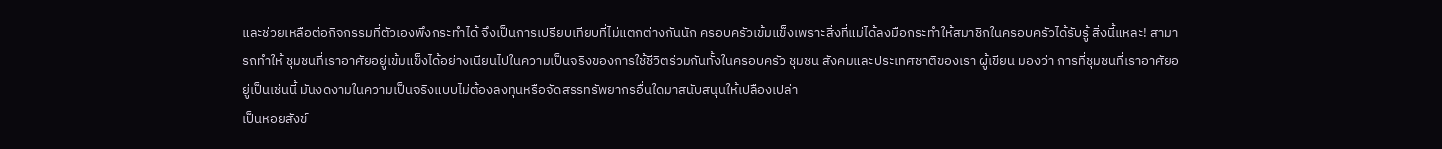และช่วยเหลือต่อกิจกรรมที่ตัวเองพึงกระทำได้ จึงเป็นการเปรียบเทียบที่ไม่แตกต่างกันนัก ครอบครัวเข้มแข็งเพราะสิ่งที่แม่ได้ลงมือกระทำให้สมาชิกในครอบครัวได้รับรู้ สิ่งนี้แหละ! สามารถทำให้ ชุมชนที่เราอาศัยอยู่เข้มแข็งได้อย่างเนียนไปในความเป็นจริงของการใช้ชีวิตร่วมกันทั้งในครอบครัว ชุมชน สังคมและประเทศชาติของเรา ผู้เขียน มองว่า การที่ชุมชนที่เราอาศัยอยู่เป็นเช่นนี้ มันงดงามในความเป็นจริงแบบไม่ต้องลงทุนหรือจัดสรรทรัพยากรอื่นใดมาสนับสนุนให้เปลืองเปล่า
เป็นหอยสังข์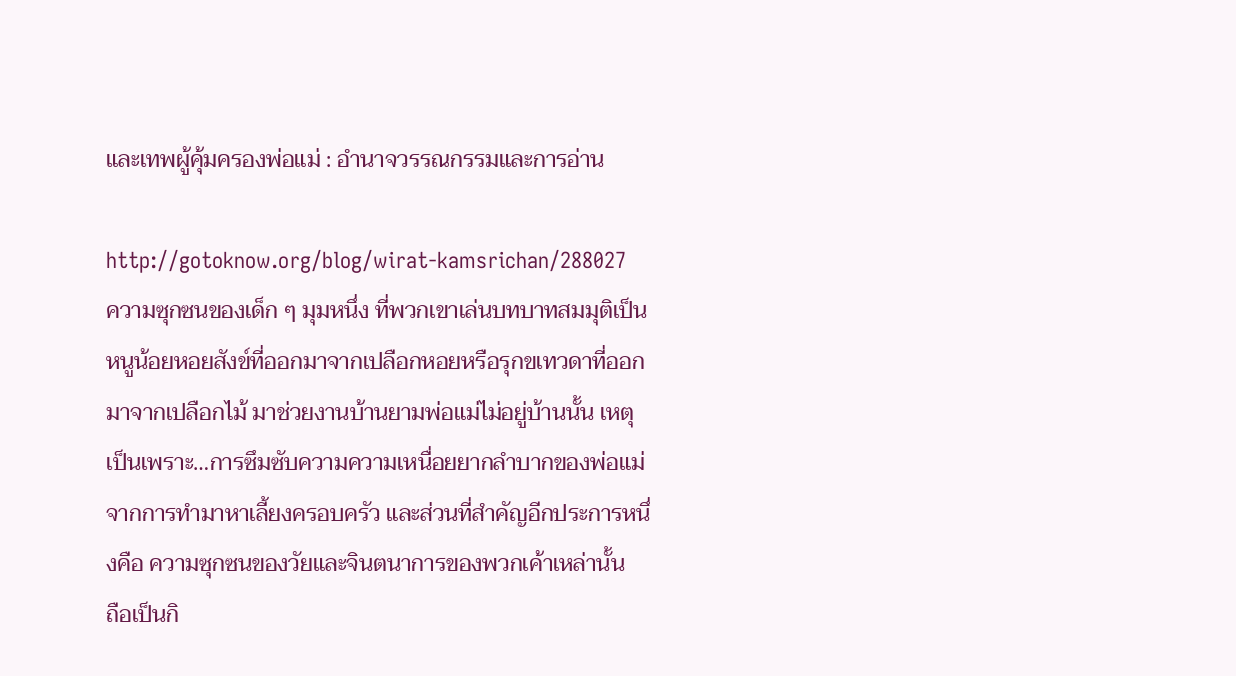และเทพผู้คุ้มครองพ่อแม่ : อำนาจวรรณกรรมและการอ่าน

http://gotoknow.org/blog/wirat-kamsrichan/288027
ความซุกซนของเด็ก ๆ มุมหนึ่ง ที่พวกเขาเล่นบทบาทสมมุติเป็นหนูน้อยหอยสังข์ที่ออกมาจากเปลือกหอยหรือรุกขเทวดาที่ออกมาจากเปลือกไม้ มาช่วยงานบ้านยามพ่อแม่ไม่อยู่บ้านนั้น เหตุเป็นเพราะ…การซึมซับความความเหนื่อยยากลำบากของพ่อแม่ จากการทำมาหาเลี้ยงครอบครัว และส่วนที่สำคัญอีกประการหนึ่งคือ ความซุกซนของวัยและจินตนาการของพวกเค้าเหล่านั้น
ถือเป็นกิ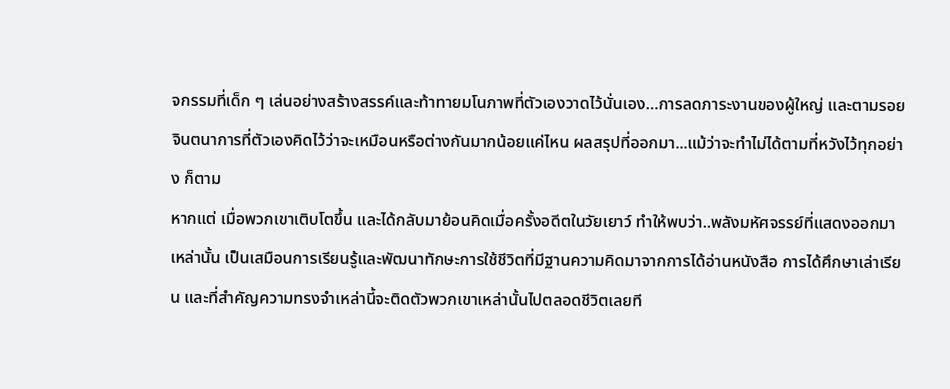จกรรมที่เด็ก ๆ เล่นอย่างสร้างสรรค์และท้าทายมโนภาพที่ตัวเองวาดไว้นั่นเอง…การลดภาระงานของผู้ใหญ่ และตามรอยจินตนาการที่ตัวเองคิดไว้ว่าจะเหมือนหรือต่างกันมากน้อยแค่ไหน ผลสรุปที่ออกมา...แม้ว่าจะทำไม่ได้ตามที่หวังไว้ทุกอย่าง ก็ตาม
หากแต่ เมื่อพวกเขาเติบโตขึ้น และได้กลับมาย้อนคิดเมื่อครั้งอดีตในวัยเยาว์ ทำให้พบว่า..พลังมหัศจรรย์ที่แสดงออกมาเหล่านั้น เป็นเสมือนการเรียนรู้และพัฒนาทักษะการใช้ชีวิตที่มีฐานความคิดมาจากการได้อ่านหนังสือ การได้ศึกษาเล่าเรียน และที่สำคัญความทรงจำเหล่านี้จะติดตัวพวกเขาเหล่านั้นไปตลอดชีวิตเลยที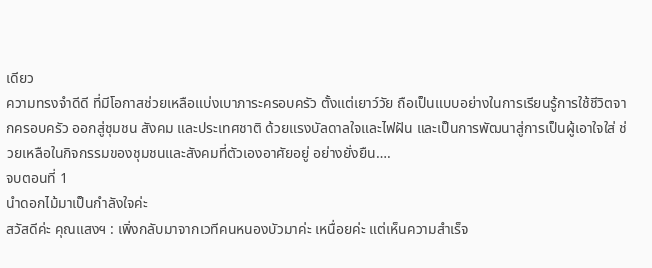เดียว
ความทรงจำดีดี ที่มีโอกาสช่วยเหลือแบ่งเบาภาระครอบครัว ตั้งแต่เยาว์วัย ถือเป็นแบบอย่างในการเรียนรู้การใช้ชีวิตจากครอบครัว ออกสู่ชุมชน สังคม และประเทศชาติ ด้วยแรงบัลดาลใจและไฟฝัน และเป็นการพัฒนาสู่การเป็นผู้เอาใจใส่ ช่วยเหลือในกิจกรรมของชุมชนและสังคมที่ตัวเองอาศัยอยู่ อย่างยั่งยืน….
จบตอนที่ 1
นำดอกไม้มาเป็นกำลังใจค่ะ
สวัสดีค่ะ คุณแสงฯ : เพิ่งกลับมาจากเวทีคนหนองบัวมาค่ะ เหนื่อยค่ะ แต่เห็นความสำเร็จ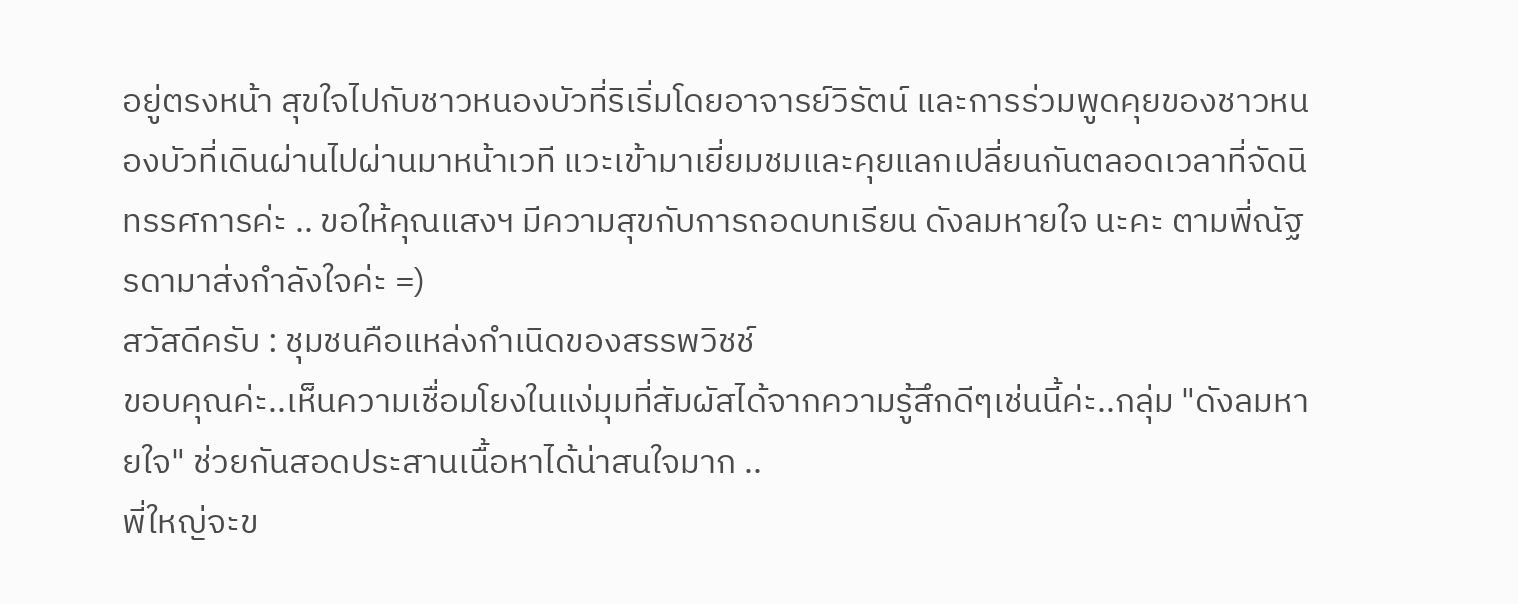อยู่ตรงหน้า สุขใจไปกับชาวหนองบัวที่ริเริ่มโดยอาจารย์วิรัตน์ และการร่วมพูดคุยของชาวหนองบัวที่เดินผ่านไปผ่านมาหน้าเวที แวะเข้ามาเยี่ยมชมและคุยแลกเปลี่ยนกันตลอดเวลาที่จัดนิทรรศการค่ะ .. ขอให้คุณแสงฯ มีความสุขกับการถอดบทเรียน ดังลมหายใจ นะคะ ตามพี่ณัฐรดามาส่งกำลังใจค่ะ =)
สวัสดีครับ : ชุมชนคือแหล่งกำเนิดของสรรพวิชช์
ขอบคุณค่ะ..เห็นความเชื่อมโยงในแง่มุมที่สัมผัสได้จากความรู้สึกดีๆเช่นนี้ค่ะ..กลุ่ม "ดังลมหายใจ" ช่วยกันสอดประสานเนื้อหาได้น่าสนใจมาก ..
พี่ใหญ่จะข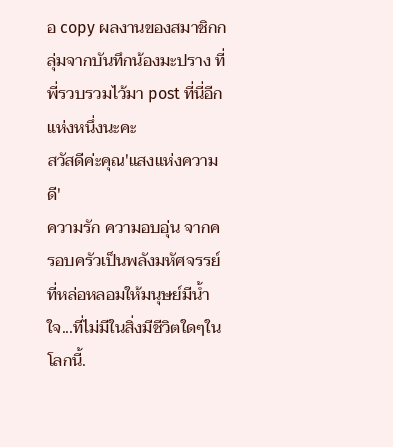อ copy ผลงานของสมาชิกกลุ่มจากบันทึกน้องมะปราง ที่พี่รวบรวมไว้มา post ที่นี่อีกแห่งหนึ่งนะคะ
สวัสดีค่ะคุณ'แสงแห่งความดี'
ความรัก ความอบอุ่น จากครอบครัวเป็นพลังมหัศจรรย์ที่หล่อหลอมให้มนุษย์มีน้ำใจ...ที่ไม่มีในสิ่งมีชีวิตใดๆในโลกนี้.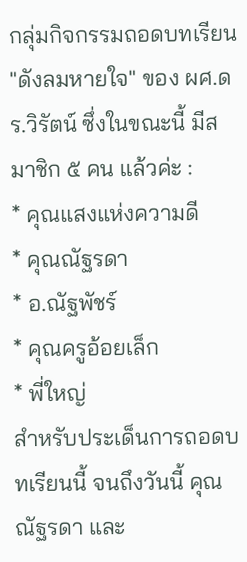กลุ่มกิจกรรมถอดบทเรียน "ดังลมหายใจ" ของ ผศ.ดร.วิรัตน์ ซึ่งในขณะนี้ มีสมาชิก ๕ คน แล้วค่ะ :
* คุณแสงแห่งความดี
* คุณณัฐรดา
* อ.ณัฐพัชร์
* คุณครูอ้อยเล็ก
* พี่ใหญ่
สำหรับประเด็นการถอดบทเรียนนี้ จนถึงวันนี้ คุณณัฐรดา และ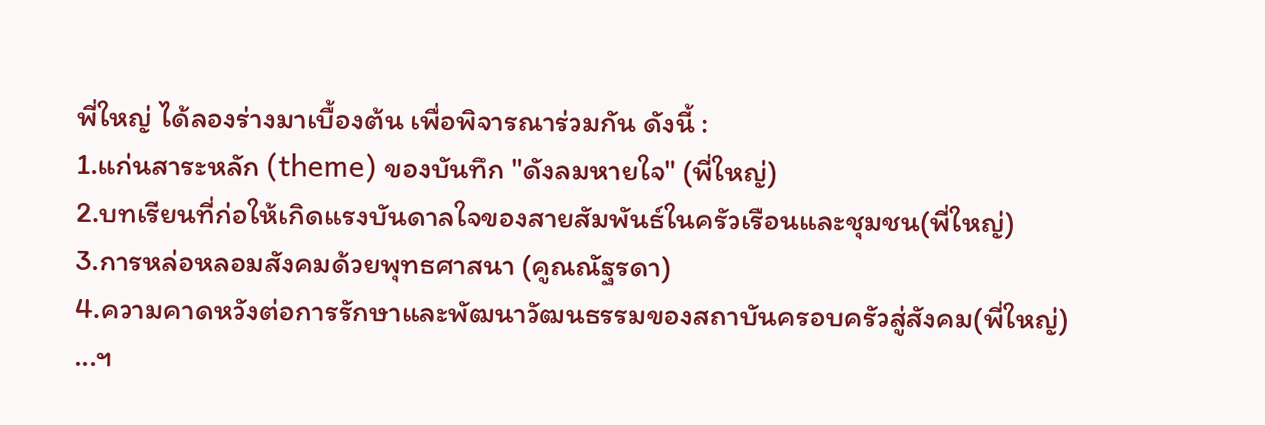พี่ใหญ่ ได้ลองร่างมาเบื้องต้น เพื่อพิจารณาร่วมกัน ดังนี้ :
1.แก่นสาระหลัก (theme) ของบันทึก "ดังลมหายใจ" (พี่ใหญ่)
2.บทเรียนที่ก่อให้เกิดแรงบันดาลใจของสายสัมพันธ์ในครัวเรือนและชุมชน(พี่ใหญ่)
3.การหล่อหลอมสังคมด้วยพุทธศาสนา (คูณณัฐรดา)
4.ความคาดหวังต่อการรักษาและพัฒนาวัฒนธรรมของสถาบันครอบครัวสู่สังคม(พี่ใหญ่)
...ฯ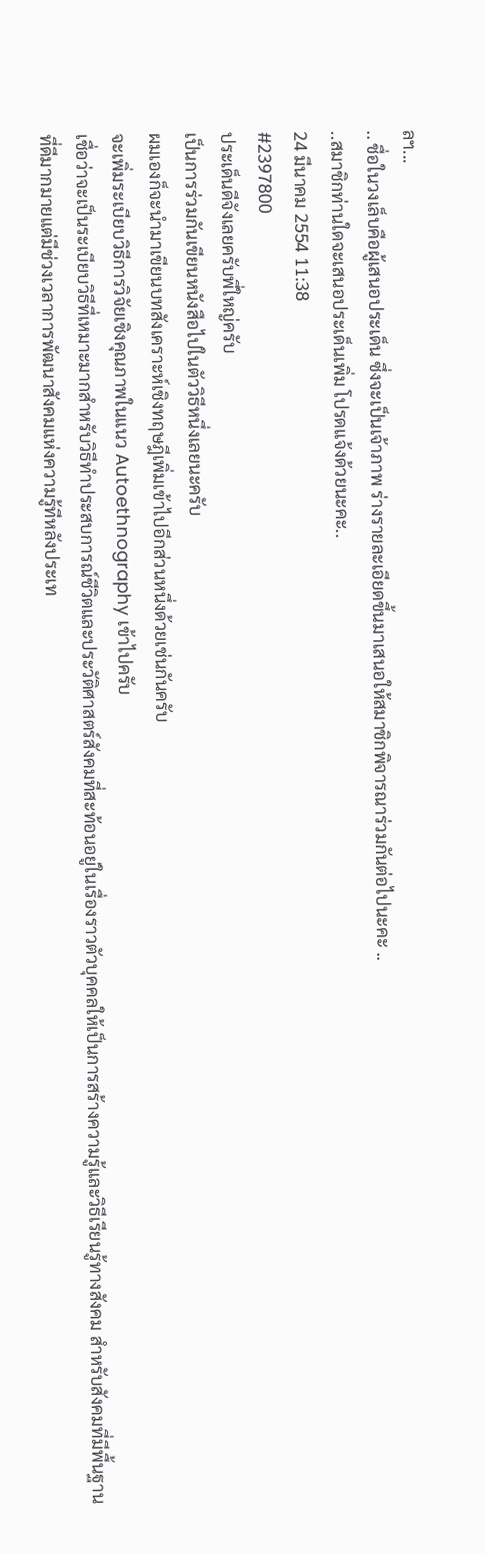ลฯ...
.. ชื่อในวงเล็บคือผู้เสนอประเด็น ซึ่งจะเป็นเจ้าภาพ ร่างรายละเอียดขึ้นมาเสนอให้สมาชิกพิจารณาร่วมกันต่อไปนะคะ ..
..สมาชิกท่านใดจะเสนอประเด็นเพิ่ม โปรดแจ้งด้วยนะคะ..
24 มีนาคม 2554 11:38
#2397800
ประเด็นดีจังเลยครับพี่ใหญ่ครับ
เป็นการร่วมกันเขียนหนังสือไปในตัววิธีหนึ่งเลยนะครับ
ผมเองก็จะนำมาเขียนบทสังเคราะห์เชิงทฤษฎีเพิ่มเข้าไปอีกส่วนหนึ่งด้วยเช่นกันครับ
จะเพิ่มระเบียบวิธีการวิจัยเชิงคุณภาพในแนว Autoethnography เข้าไปครับ
เชื่อว่าจะเป็นระเบียบวิธีที่เหมาะมากสำหรับวิธีทำประสบการณ์ชีวิตและประวัติศาสตร์สังคมที่สะท้อนอยู่ในเรื่องราวตัวบุคคลให้เป็นการสร้างความรู้และวิธีเรียนรู้ทางสังคม สำหรับสังคมที่มีพื้นฐานที่ดีมากมายแต่มีช่วงเวลาการพัฒนาสังคมแห่งความรู้ทีหลังประเท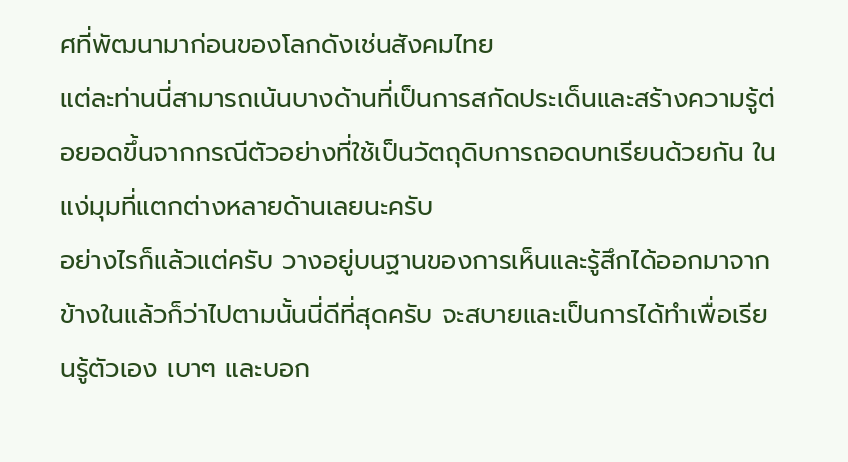ศที่พัฒนามาก่อนของโลกดังเช่นสังคมไทย
แต่ละท่านนี่สามารถเน้นบางด้านที่เป็นการสกัดประเด็นและสร้างความรู้ต่อยอดขึ้นจากกรณีตัวอย่างที่ใช้เป็นวัตถุดิบการถอดบทเรียนด้วยกัน ในแง่มุมที่แตกต่างหลายด้านเลยนะครับ
อย่างไรก็แล้วแต่ครับ วางอยู่บนฐานของการเห็นและรู้สึกได้ออกมาจากข้างในแล้วก็ว่าไปตามนั้นนี่ดีที่สุดครับ จะสบายและเป็นการได้ทำเพื่อเรียนรู้ตัวเอง เบาๆ และบอก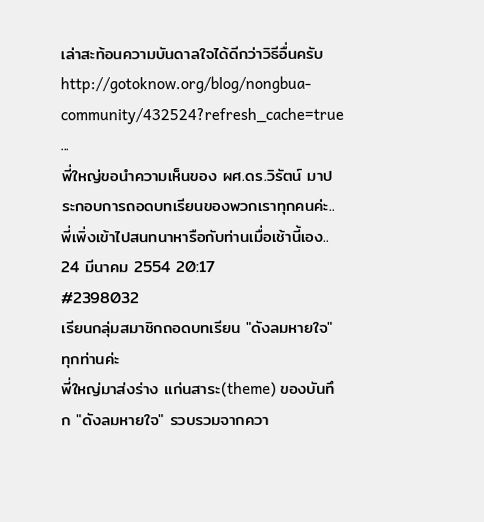เล่าสะท้อนความบันดาลใจได้ดีกว่าวิธีอื่นครับ
http://gotoknow.org/blog/nongbua-community/432524?refresh_cache=true
...
พี่ใหญ่ขอนำความเห็นของ ผศ.ดร.วิรัตน์ มาประกอบการถอดบทเรียนของพวกเราทุกคนค่ะ..พี่เพิ่งเข้าไปสนทนาหารือกับท่านเมื่อเช้านี้เอง..
24 มีนาคม 2554 20:17
#2398032
เรียนกลุ่มสมาชิกถอดบทเรียน "ดังลมหายใจ" ทุกท่านค่ะ
พี่ใหญ่มาส่งร่าง แก่นสาระ(theme) ของบันทึก "ดังลมหายใจ" รวบรวมจากควา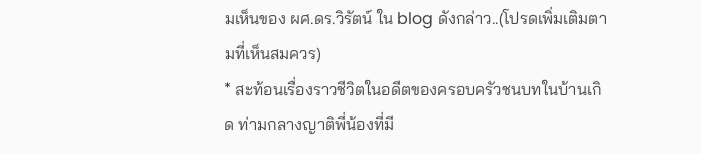มเห็นของ ผศ.ดร.วิรัตน์ ใน blog ดังกล่าว..(โปรดเพิ่มเติมตามที่เห็นสมควร)
* สะท้อนเรื่องราวชีวิตในอดีตของครอบครัวชนบทในบ้านเกิด ท่ามกลางญาติพี่น้องที่มี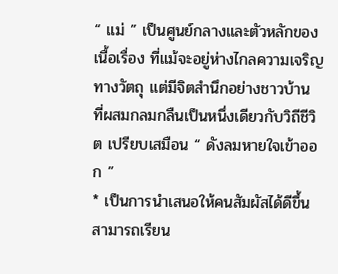“ แม่ ” เป็นศูนย์กลางและตัวหลักของเนื้อเรื่อง ที่แม้จะอยู่ห่างไกลความเจริญทางวัตถุ แต่มีจิตสำนึกอย่างชาวบ้าน ที่ผสมกลมกลืนเป็นหนึ่งเดียวกับวิถีชีวิต เปรียบเสมือน “ ดังลมหายใจเข้าออก ”
* เป็นการนำเสนอให้คนสัมผัสได้ดีขึ้น สามารถเรียน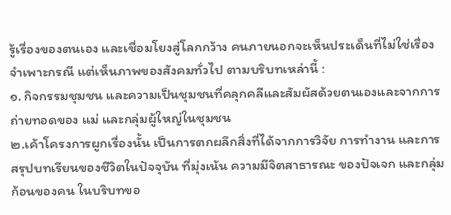รู้เรื่องของตนเอง และเชื่อมโยงสู่โลกกว้าง คนภายนอกจะเห็นประเด็นที่ไม่ใช่เรื่องจำเพาะกรณี แต่เห็นภาพของสังคมทั่วไป ตามบริบทเหล่านี้ :
๑. กิจกรรมชุมชน และความเป็นชุมชนที่คลุกคลีและสัมผัสด้วยตนเองและจากการถ่ายทอดของ แม่ และกลุ่มผู้ใหญ่ในชุมชน
๒.เค้าโครงการผูกเรื่องนั้น เป็นการตกผลึกสิ่งที่ได้จากการวิจัย การทำงาน และการสรุปบทเรียนของชีวิตในปัจจุบัน ที่มุ่งเน้น ความมีจิตสาธารณะ ของปัจเจก และกลุ่มก้อนของคน ในบริบทขอ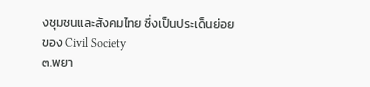งชุมชนและสังคมไทย ซึ่งเป็นประเด็นย่อย ของ Civil Society
๓.พยา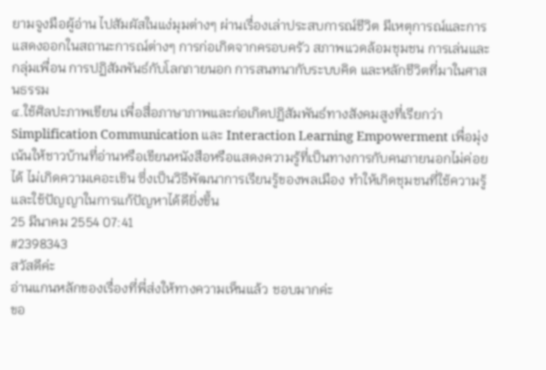ยามจูงมือผู้อ่าน ไปสัมผัสในแง่มุมต่างๆ ผ่านเรื่องเล่าประสบการณ์ชีวิต มีเหตุการณ์และการแสดงออกในสถานะการณ์ต่างๆ การก่อเกิดจากครอบครัว สภาพแวดล้อมชุมชน การเล่นและกลุ่มเพื่อน การปฏิสัมพันธ์กับโลกภายนอก การสนทนากับระบบคิด และหลักชีวิตที่มาในศาสนธรรม
๔.ใช้ศิลปะภาพเขียน เพื่อสื่อภาษาภาพและก่อเกิดปฏิสัมพันธ์ทางสังคมสูงที่เรียกว่า Simplification Communication และ Interaction Learning Empowerment เพื่อมุ่งเน้นให้ชาวบ้านที่อ่านหรือเขียนหนังสือหรือแสดงความรู้ที่เป็นทางการกับคนภายนอกไม่ค่อยได้ ไม่เกิดความเคอะเขิน ซึ่งเป็นวิธีพัฒนาการเรียนรู้ของพลเมือง ทำให้เกิดชุมชนที่ใช้ความรู้และใช้ปัญญาในการแก้ปัญหาได้ดียิ่งขึ้น
25 มีนาคม 2554 07:41
#2398343
สวัสดีค่ะ
อ่านแกนหลักของเรื่องที่พี่ส่งให้ทางความเห็นแล้ว ชอบมากค่ะ
ขอ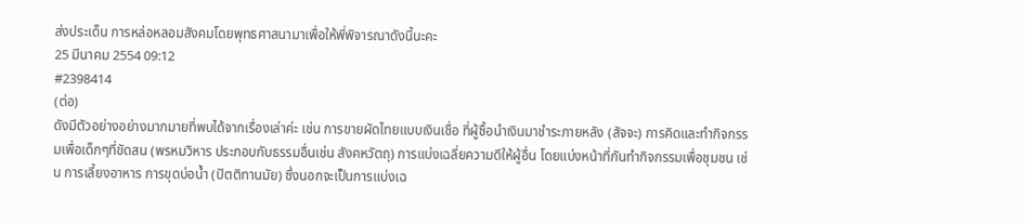ส่งประเด็น การหล่อหลอมสังคมโดยพุทธศาสนามาเพื่อให้พี่พิจารณาดังนี้นะคะ
25 มีนาคม 2554 09:12
#2398414
(ต่อ)
ดังมีตัวอย่างอย่างมากมายที่พบได้จากเรื่องเล่าค่ะ เช่น การขายผัดไทยแบบเงินเชื่อ ที่ผู้ซื้อนำเงินมาชำระภายหลัง (สัจจะ) การคิดและทำกิจกรรมเพื่อเด็กๆที่ขัดสน (พรหมวิหาร ประกอบกับธรรมอื่นเช่น สังคหวัตถุ) การแบ่งเฉลี่ยความดีให้ผู้อื่น โดยแบ่งหน้าที่กันทำกิจกรรมเพื่อชุมชน เช่น การเลี้ยงอาหาร การขุดบ่อน้ำ (ปัตติทานมัย) ซึ่งนอกจะเป็นการแบ่งเฉ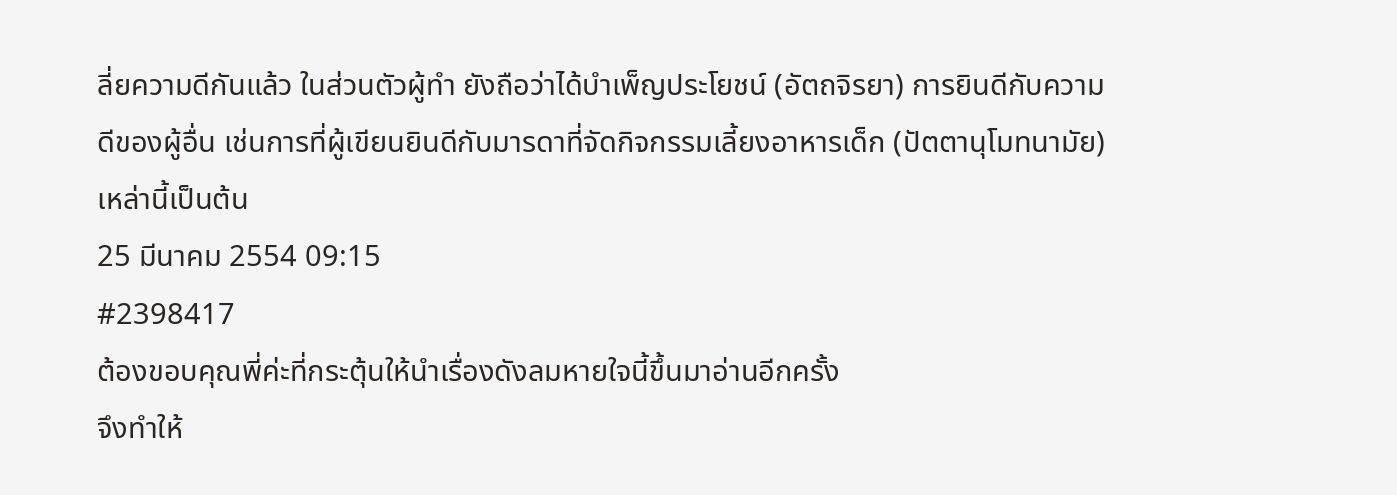ลี่ยความดีกันแล้ว ในส่วนตัวผู้ทำ ยังถือว่าได้บำเพ็ญประโยชน์ (อัตถจิรยา) การยินดีกับความดีของผู้อื่น เช่นการที่ผู้เขียนยินดีกับมารดาที่จัดกิจกรรมเลี้ยงอาหารเด็ก (ปัตตานุโมทนามัย) เหล่านี้เป็นต้น
25 มีนาคม 2554 09:15
#2398417
ต้องขอบคุณพี่ค่ะที่กระตุ้นให้นำเรื่องดังลมหายใจนี้ขึ้นมาอ่านอีกครั้ง
จึงทำให้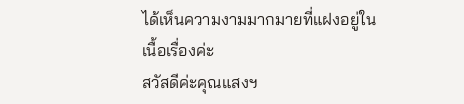ได้เห็นความงามมากมายที่แฝงอยู่ในเนื้อเรื่องค่ะ
สวัสดีค่ะคุณแสงฯ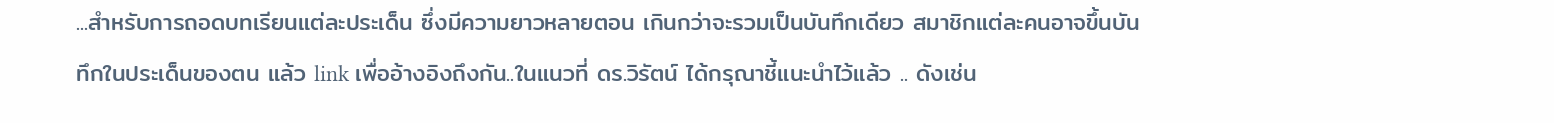...สำหรับการถอดบทเรียนแต่ละประเด็น ซึ่งมีความยาวหลายตอน เกินกว่าจะรวมเป็นบันทึกเดียว สมาชิกแต่ละคนอาจขึ้นบันทึกในประเด็นของตน แล้ว link เพื่ออ้างอิงถึงกัน..ในแนวที่ ดร.วิรัตน์ ได้กรุณาชี้แนะนำไว้แล้ว .. ดังเช่น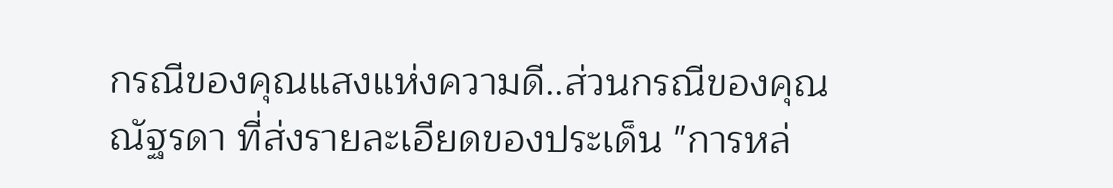กรณีของคุณแสงแห่งความดี..ส่วนกรณีของคุณณัฐรดา ที่ส่งรายละเอียดของประเด็น "การหล่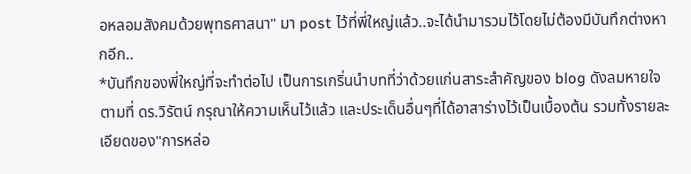อหลอมสังคมด้วยพุทธศาสนา" มา post ไว้ที่พี่ใหญ่แล้ว..จะได้นำมารวมไว้โดยไม่ต้องมีบันทึกต่างหากอีก..
*บันทึกของพี่ใหญ่ที่จะทำต่อไป เป็นการเกริ่นนำบทที่ว่าด้วยแก่นสาระสำคัญของ blog ดังลมหายใจ ตามที่ ดร.วิรัตน์ กรุณาให้ความเห็นไว้แล้ว และประเด็นอื่นๆที่ได้อาสาร่างไว้เป็นเบื้องต้น รวมทั้งรายละเอียดของ"การหล่อ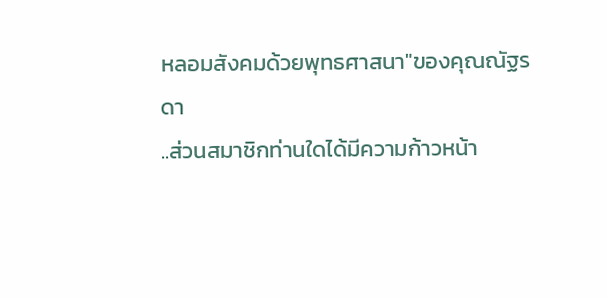หลอมสังคมด้วยพุทธศาสนา"ของคุณณัฐรดา
..ส่วนสมาชิกท่านใดได้มีความก้าวหน้า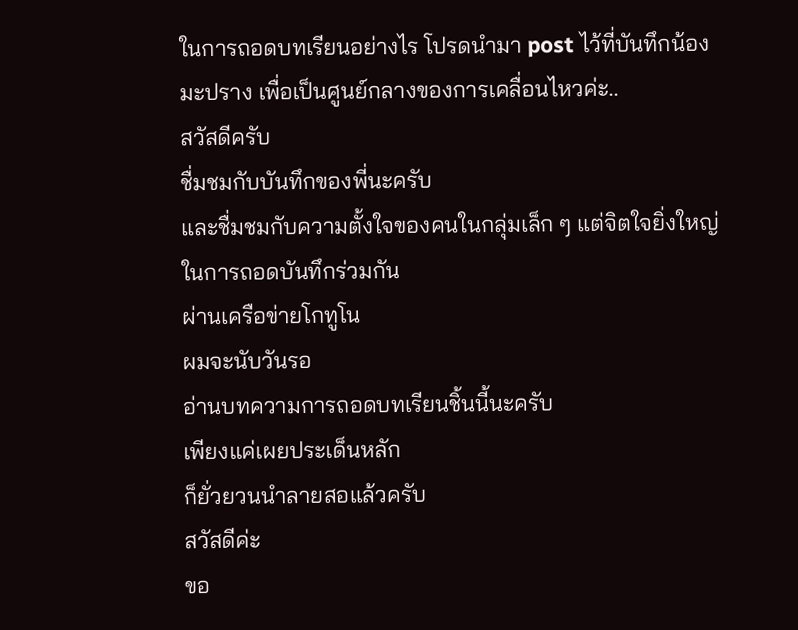ในการถอดบทเรียนอย่างไร โปรดนำมา post ไว้ที่บันทึกน้องมะปราง เพื่อเป็นศูนย์กลางของการเคลื่อนไหวค่ะ..
สวัสดีครับ
ชื่มชมกับบันทึกของพี่นะครับ
และชื่มชมกับความตั้งใจของคนในกลุ่มเล็ก ๆ แต่จิตใจยิ่งใหญ่
ในการถอดบันทึกร่วมกัน
ผ่านเครือข่ายโกทูโน
ผมจะนับวันรอ
อ่านบทความการถอดบทเรียนชิ้นนี้นะครับ
เพียงแค่เผยประเด็นหลัก
ก็ยั่วยวนนำลายสอแล้วครับ
สวัสดีค่ะ
ขอ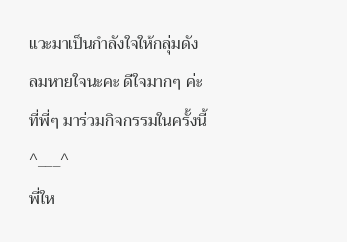แวะมาเป็นกำลังใจให้กลุ่มดังลมหายใจนะคะ ดีใจมากๆ ค่ะ ที่พี่ๆ มาร่วมกิจกรรมในครั้งนี้
^___^
พี่ให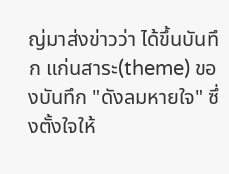ญ่มาส่งข่าวว่า ได้ขึ้นบันทึก แก่นสาระ(theme) ของบันทึก "ดังลมหายใจ" ซึ่งตั้งใจให้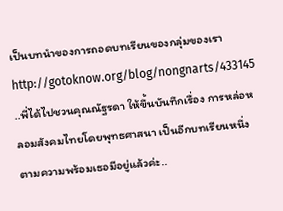เป็นบทนำของการถอดบทเรียนของกลุ่มของเรา
http://gotoknow.org/blog/nongnarts/433145
..พี่ได้ไปชวนคุณณัฐรดา ให้ขึ้นบันทึกเรื่อง การหล่อหลอมสังคมไทยโดยพุทธศาสนา เป็นอีกบทเรียนหนึ่ง ตามความพร้อมเธอมีอยู่แล้วค่ะ..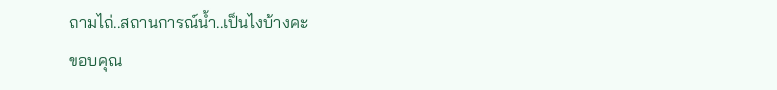ถามไถ่..สถานการณ์น้ำ..เป็นไงบ้างคะ
ขอบคุณ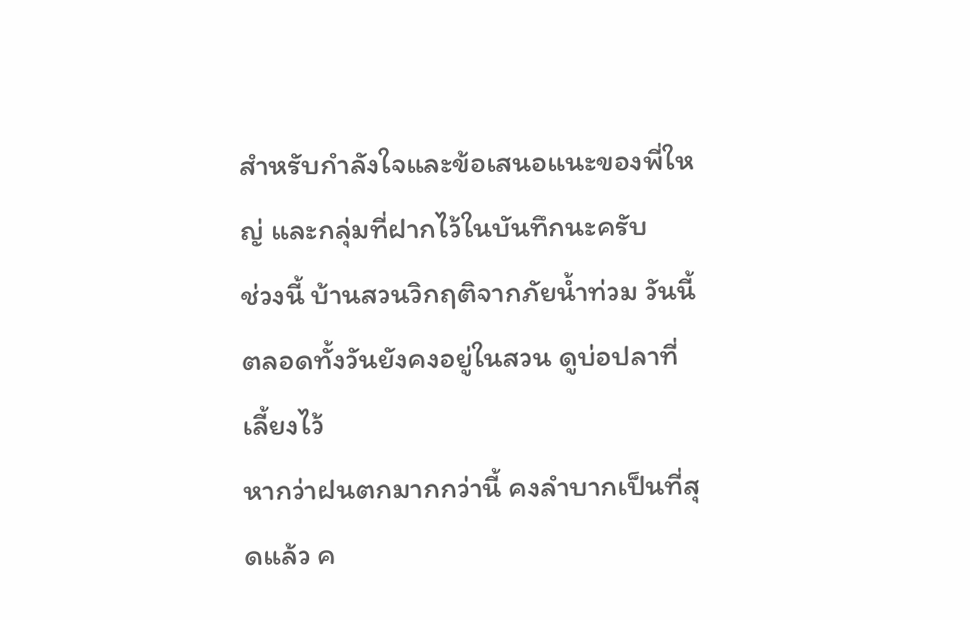สำหรับกำลังใจและข้อเสนอแนะของพี่ใหญ่ และกลุ่มที่ฝากไว้ในบันทึกนะครับ
ช่วงนี้ บ้านสวนวิกฤติจากภัยน้ำท่วม วันนี้ตลอดทั้งวันยังคงอยู่ในสวน ดูบ่อปลาที่เลี้ยงไว้
หากว่าฝนตกมากกว่านี้ คงลำบากเป็นที่สุดแล้ว ค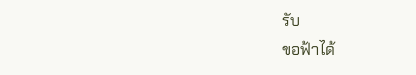รับ
ขอฟ้าได้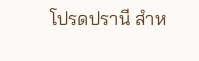โปรดปรานี สำห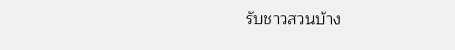รับชาวสวนบ้าง